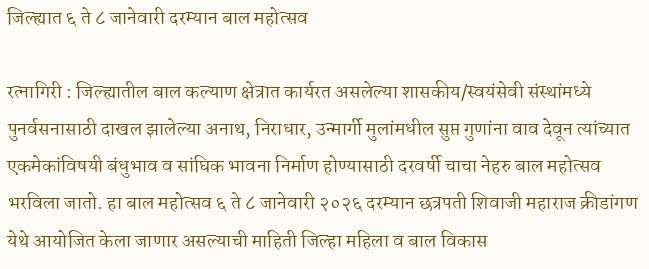जिल्ह्यात ६ ते ८ जानेवारी दरम्यान बाल महोत्सव

रत्नागिरी : जिल्ह्यातील बाल कल्याण क्षेत्रात कार्यरत असलेल्या शासकीय/स्वयंसेवी संस्थांमध्ये पुनर्वसनासाठी दाखल झालेल्या अनाथ, निराधार, उन्मार्गी मुलांमधील सुप्त गुणांना वाव देवून त्यांच्यात एकमेकांविषयी बंधुभाव व सांघिक भावना निर्माण होण्यासाठी दरवर्षी चाचा नेहरु बाल महोत्सव भरविला जातो. हा बाल महोत्सव ६ ते ८ जानेवारी २०२६ दरम्यान छत्रपती शिवाजी महाराज क्रीडांगण येथे आयोजित केला जाणार असल्याची माहिती जिल्हा महिला व बाल विकास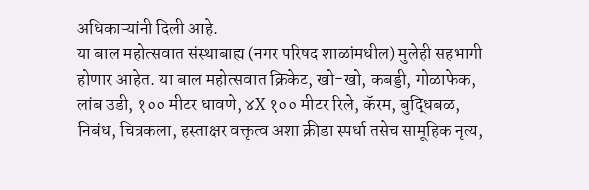अधिकाऱ्यांनी दिली आहे.
या बाल महोत्सवात संस्थाबाह्य (नगर परिषद शाळांमधील) मुलेही सहभागी होणार आहेत. या बाल महोत्सवात क्रिकेट, खो-खो, कबड्डी, गोळाफेक, लांब उडी, १०० मीटर धावणे, ४X १०० मीटर रिले, कॅरम, बुद्धिबळ, निबंध, चित्रकला, हस्ताक्षर वक्तृत्व अशा क्रीडा स्पर्धा तसेच सामूहिक नृत्य,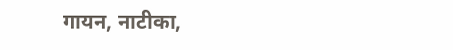गायन, नाटीका,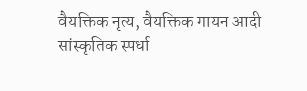वैयक्तिक नृत्य, वैयक्तिक गायन आदी सांस्कृतिक स्पर्धा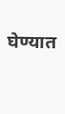घेण्यात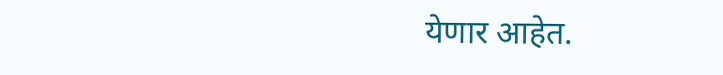येणार आहेत.